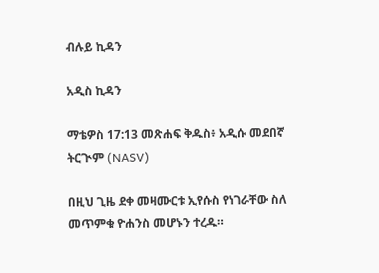ብሉይ ኪዳን

አዲስ ኪዳን

ማቴዎስ 17:13 መጽሐፍ ቅዱስ፥ አዲሱ መደበኛ ትርጒም (NASV)

በዚህ ጊዜ ደቀ መዛሙርቱ ኢየሱስ የነገራቸው ስለ መጥምቁ ዮሐንስ መሆኑን ተረዱ።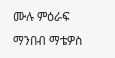ሙሉ ምዕራፍ ማንበብ ማቴዎስ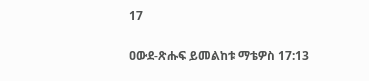17

ዐውደ-ጽሑፍ ይመልከቱ ማቴዎስ 17:13